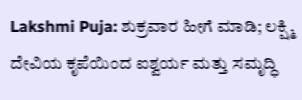Lakshmi Puja: ಶುಕ್ರವಾರ ಹೀಗೆ ಮಾಡಿ; ಲಕ್ಷ್ಮಿ ದೇವಿಯ ಕೃಪೆಯಿಂದ ಐಶ್ವರ್ಯ ಮತ್ತು ಸಮೃದ್ಧಿ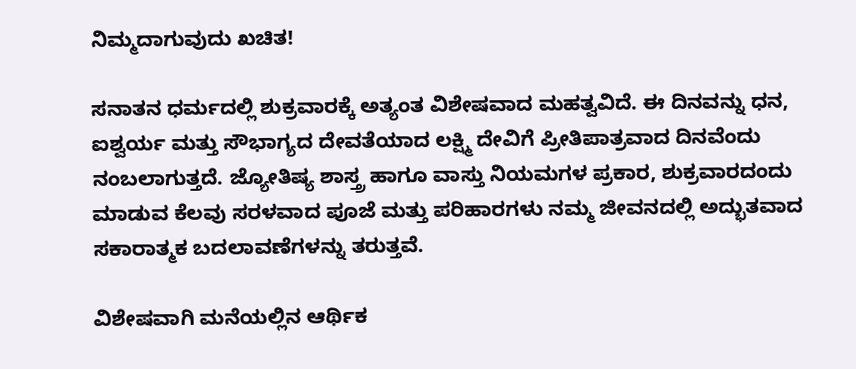ನಿಮ್ಮದಾಗುವುದು ಖಚಿತ!

ಸನಾತನ ಧರ್ಮದಲ್ಲಿ ಶುಕ್ರವಾರಕ್ಕೆ ಅತ್ಯಂತ ವಿಶೇಷವಾದ ಮಹತ್ವವಿದೆ. ಈ ದಿನವನ್ನು ಧನ, ಐಶ್ವರ್ಯ ಮತ್ತು ಸೌಭಾಗ್ಯದ ದೇವತೆಯಾದ ಲಕ್ಷ್ಮಿ ದೇವಿಗೆ ಪ್ರೀತಿಪಾತ್ರವಾದ ದಿನವೆಂದು ನಂಬಲಾಗುತ್ತದೆ. ಜ್ಯೋತಿಷ್ಯ ಶಾಸ್ತ್ರ ಹಾಗೂ ವಾಸ್ತು ನಿಯಮಗಳ ಪ್ರಕಾರ, ಶುಕ್ರವಾರದಂದು ಮಾಡುವ ಕೆಲವು ಸರಳವಾದ ಪೂಜೆ ಮತ್ತು ಪರಿಹಾರಗಳು ನಮ್ಮ ಜೀವನದಲ್ಲಿ ಅದ್ಭುತವಾದ ಸಕಾರಾತ್ಮಕ ಬದಲಾವಣೆಗಳನ್ನು ತರುತ್ತವೆ.

ವಿಶೇಷವಾಗಿ ಮನೆಯಲ್ಲಿನ ಆರ್ಥಿಕ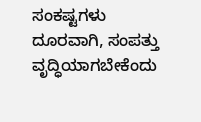ಸಂಕಷ್ಟಗಳು ದೂರವಾಗಿ, ಸಂಪತ್ತು ವೃದ್ಧಿಯಾಗಬೇಕೆಂದು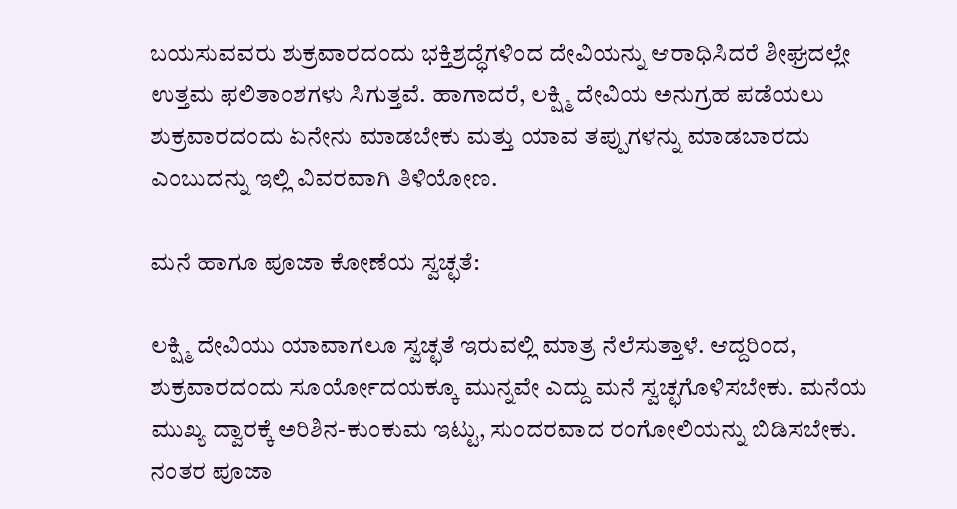ಬಯಸುವವರು ಶುಕ್ರವಾರದಂದು ಭಕ್ತಿಶ್ರದ್ಧೆಗಳಿಂದ ದೇವಿಯನ್ನು ಆರಾಧಿಸಿದರೆ ಶೀಘ್ರದಲ್ಲೇ ಉತ್ತಮ ಫಲಿತಾಂಶಗಳು ಸಿಗುತ್ತವೆ. ಹಾಗಾದರೆ, ಲಕ್ಷ್ಮಿ ದೇವಿಯ ಅನುಗ್ರಹ ಪಡೆಯಲು ಶುಕ್ರವಾರದಂದು ಏನೇನು ಮಾಡಬೇಕು ಮತ್ತು ಯಾವ ತಪ್ಪುಗಳನ್ನು ಮಾಡಬಾರದು ಎಂಬುದನ್ನು ಇಲ್ಲಿ ವಿವರವಾಗಿ ತಿಳಿಯೋಣ.

ಮನೆ ಹಾಗೂ ಪೂಜಾ ಕೋಣೆಯ ಸ್ವಚ್ಛತೆ:

ಲಕ್ಷ್ಮಿ ದೇವಿಯು ಯಾವಾಗಲೂ ಸ್ವಚ್ಛತೆ ಇರುವಲ್ಲಿ ಮಾತ್ರ ನೆಲೆಸುತ್ತಾಳೆ. ಆದ್ದರಿಂದ, ಶುಕ್ರವಾರದಂದು ಸೂರ್ಯೋದಯಕ್ಕೂ ಮುನ್ನವೇ ಎದ್ದು ಮನೆ ಸ್ವಚ್ಛಗೊಳಿಸಬೇಕು. ಮನೆಯ ಮುಖ್ಯ ದ್ವಾರಕ್ಕೆ ಅರಿಶಿನ-ಕುಂಕುಮ ಇಟ್ಟು, ಸುಂದರವಾದ ರಂಗೋಲಿಯನ್ನು ಬಿಡಿಸಬೇಕು. ನಂತರ ಪೂಜಾ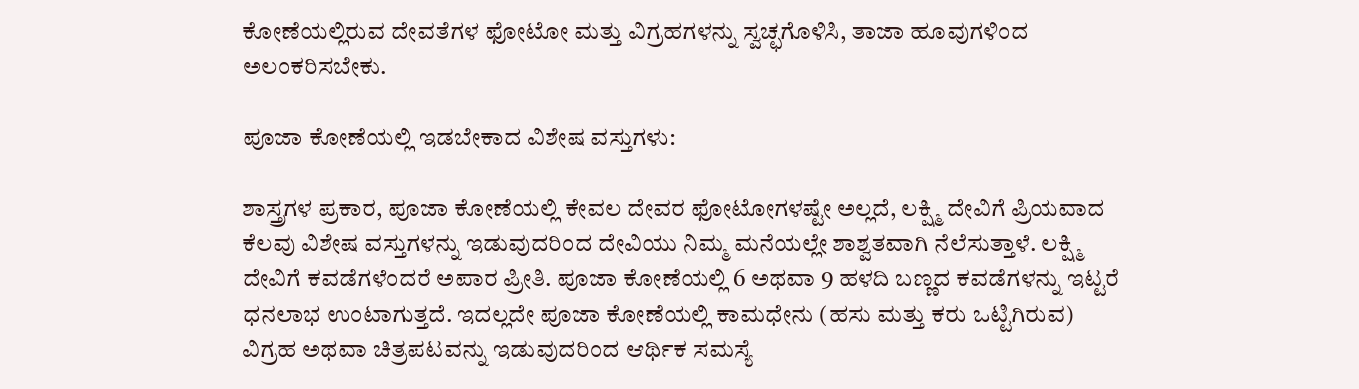ಕೋಣೆಯಲ್ಲಿರುವ ದೇವತೆಗಳ ಫೋಟೋ ಮತ್ತು ವಿಗ್ರಹಗಳನ್ನು ಸ್ವಚ್ಛಗೊಳಿಸಿ, ತಾಜಾ ಹೂವುಗಳಿಂದ ಅಲಂಕರಿಸಬೇಕು.

ಪೂಜಾ ಕೋಣೆಯಲ್ಲಿ ಇಡಬೇಕಾದ ವಿಶೇಷ ವಸ್ತುಗಳು:

ಶಾಸ್ತ್ರಗಳ ಪ್ರಕಾರ, ಪೂಜಾ ಕೋಣೆಯಲ್ಲಿ ಕೇವಲ ದೇವರ ಫೋಟೋಗಳಷ್ಟೇ ಅಲ್ಲದೆ, ಲಕ್ಷ್ಮಿ ದೇವಿಗೆ ಪ್ರಿಯವಾದ ಕೆಲವು ವಿಶೇಷ ವಸ್ತುಗಳನ್ನು ಇಡುವುದರಿಂದ ದೇವಿಯು ನಿಮ್ಮ ಮನೆಯಲ್ಲೇ ಶಾಶ್ವತವಾಗಿ ನೆಲೆಸುತ್ತಾಳೆ. ಲಕ್ಷ್ಮಿ ದೇವಿಗೆ ಕವಡೆಗಳೆಂದರೆ ಅಪಾರ ಪ್ರೀತಿ. ಪೂಜಾ ಕೋಣೆಯಲ್ಲಿ 6 ಅಥವಾ 9 ಹಳದಿ ಬಣ್ಣದ ಕವಡೆಗಳನ್ನು ಇಟ್ಟರೆ ಧನಲಾಭ ಉಂಟಾಗುತ್ತದೆ. ಇದಲ್ಲದೇ ಪೂಜಾ ಕೋಣೆಯಲ್ಲಿ ಕಾಮಧೇನು (ಹಸು ಮತ್ತು ಕರು ಒಟ್ಟಿಗಿರುವ) ವಿಗ್ರಹ ಅಥವಾ ಚಿತ್ರಪಟವನ್ನು ಇಡುವುದರಿಂದ ಆರ್ಥಿಕ ಸಮಸ್ಯೆ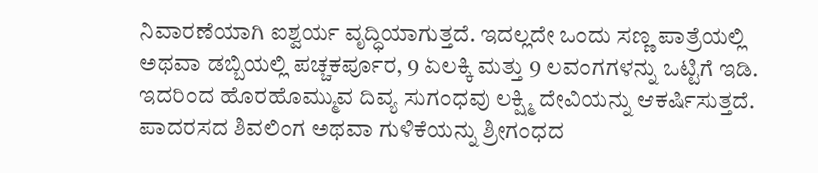ನಿವಾರಣೆಯಾಗಿ ಐಶ್ವರ್ಯ ವೃದ್ಧಿಯಾಗುತ್ತದೆ. ಇದಲ್ಲದೇ ಒಂದು ಸಣ್ಣ ಪಾತ್ರೆಯಲ್ಲಿ ಅಥವಾ ಡಬ್ಬಿಯಲ್ಲಿ ಪಚ್ಚಕರ್ಪೂರ, 9 ಏಲಕ್ಕಿ ಮತ್ತು 9 ಲವಂಗಗಳನ್ನು ಒಟ್ಟಿಗೆ ಇಡಿ. ಇದರಿಂದ ಹೊರಹೊಮ್ಮುವ ದಿವ್ಯ ಸುಗಂಧವು ಲಕ್ಷ್ಮಿ ದೇವಿಯನ್ನು ಆಕರ್ಷಿಸುತ್ತದೆ. ಪಾದರಸದ ಶಿವಲಿಂಗ ಅಥವಾ ಗುಳಿಕೆಯನ್ನು ಶ್ರೀಗಂಧದ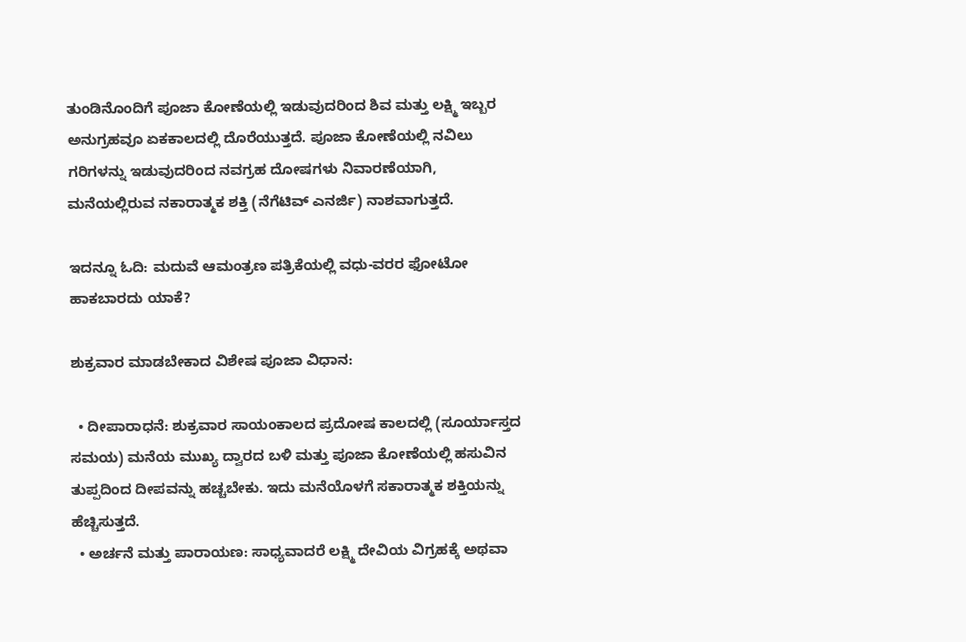ತುಂಡಿನೊಂದಿಗೆ ಪೂಜಾ ಕೋಣೆಯಲ್ಲಿ ಇಡುವುದರಿಂದ ಶಿವ ಮತ್ತು ಲಕ್ಷ್ಮಿ ಇಬ್ಬರ ಅನುಗ್ರಹವೂ ಏಕಕಾಲದಲ್ಲಿ ದೊರೆಯುತ್ತದೆ. ಪೂಜಾ ಕೋಣೆಯಲ್ಲಿ ನವಿಲು ಗರಿಗಳನ್ನು ಇಡುವುದರಿಂದ ನವಗ್ರಹ ದೋಷಗಳು ನಿವಾರಣೆಯಾಗಿ, ಮನೆಯಲ್ಲಿರುವ ನಕಾರಾತ್ಮಕ ಶಕ್ತಿ (ನೆಗೆಟಿವ್ ಎನರ್ಜಿ) ನಾಶವಾಗುತ್ತದೆ.

ಇದನ್ನೂ ಓದಿ: ಮದುವೆ ಆಮಂತ್ರಣ ಪತ್ರಿಕೆಯಲ್ಲಿ ವಧು-ವರರ ಫೋಟೋ ಹಾಕಬಾರದು ಯಾಕೆ?

ಶುಕ್ರವಾರ ಮಾಡಬೇಕಾದ ವಿಶೇಷ ಪೂಜಾ ವಿಧಾನ:

  • ದೀಪಾರಾಧನೆ: ಶುಕ್ರವಾರ ಸಾಯಂಕಾಲದ ಪ್ರದೋಷ ಕಾಲದಲ್ಲಿ (ಸೂರ್ಯಾಸ್ತದ ಸಮಯ) ಮನೆಯ ಮುಖ್ಯ ದ್ವಾರದ ಬಳಿ ಮತ್ತು ಪೂಜಾ ಕೋಣೆಯಲ್ಲಿ ಹಸುವಿನ ತುಪ್ಪದಿಂದ ದೀಪವನ್ನು ಹಚ್ಚಬೇಕು. ಇದು ಮನೆಯೊಳಗೆ ಸಕಾರಾತ್ಮಕ ಶಕ್ತಿಯನ್ನು ಹೆಚ್ಚಿಸುತ್ತದೆ.
  • ಅರ್ಚನೆ ಮತ್ತು ಪಾರಾಯಣ: ಸಾಧ್ಯವಾದರೆ ಲಕ್ಷ್ಮಿ ದೇವಿಯ ವಿಗ್ರಹಕ್ಕೆ ಅಥವಾ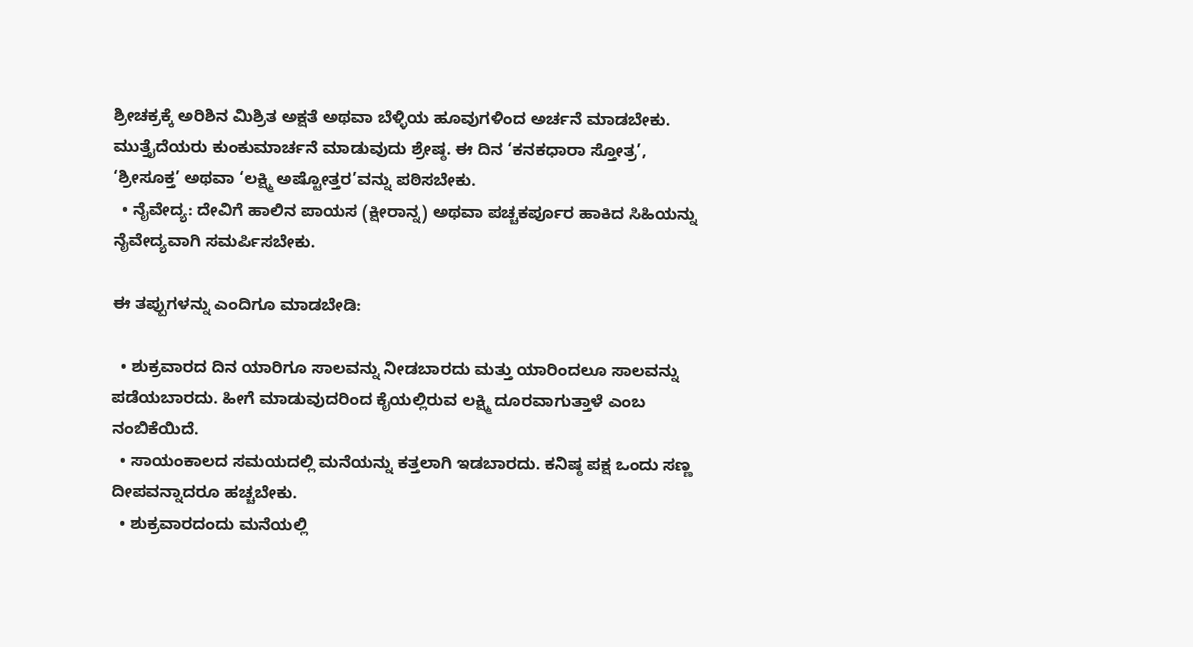ಶ್ರೀಚಕ್ರಕ್ಕೆ ಅರಿಶಿನ ಮಿಶ್ರಿತ ಅಕ್ಷತೆ ಅಥವಾ ಬೆಳ್ಳಿಯ ಹೂವುಗಳಿಂದ ಅರ್ಚನೆ ಮಾಡಬೇಕು. ಮುತ್ತೈದೆಯರು ಕುಂಕುಮಾರ್ಚನೆ ಮಾಡುವುದು ಶ್ರೇಷ್ಠ. ಈ ದಿನ ‘ಕನಕಧಾರಾ ಸ್ತೋತ್ರ’, ‘ಶ್ರೀಸೂಕ್ತ’ ಅಥವಾ ‘ಲಕ್ಷ್ಮಿ ಅಷ್ಟೋತ್ತರ’ವನ್ನು ಪಠಿಸಬೇಕು.
  • ನೈವೇದ್ಯ: ದೇವಿಗೆ ಹಾಲಿನ ಪಾಯಸ (ಕ್ಷೀರಾನ್ನ) ಅಥವಾ ಪಚ್ಚಕರ್ಪೂರ ಹಾಕಿದ ಸಿಹಿಯನ್ನು ನೈವೇದ್ಯವಾಗಿ ಸಮರ್ಪಿಸಬೇಕು.

ಈ ತಪ್ಪುಗಳನ್ನು ಎಂದಿಗೂ ಮಾಡಬೇಡಿ:

  • ಶುಕ್ರವಾರದ ದಿನ ಯಾರಿಗೂ ಸಾಲವನ್ನು ನೀಡಬಾರದು ಮತ್ತು ಯಾರಿಂದಲೂ ಸಾಲವನ್ನು ಪಡೆಯಬಾರದು. ಹೀಗೆ ಮಾಡುವುದರಿಂದ ಕೈಯಲ್ಲಿರುವ ಲಕ್ಷ್ಮಿ ದೂರವಾಗುತ್ತಾಳೆ ಎಂಬ ನಂಬಿಕೆಯಿದೆ.
  • ಸಾಯಂಕಾಲದ ಸಮಯದಲ್ಲಿ ಮನೆಯನ್ನು ಕತ್ತಲಾಗಿ ಇಡಬಾರದು. ಕನಿಷ್ಠ ಪಕ್ಷ ಒಂದು ಸಣ್ಣ ದೀಪವನ್ನಾದರೂ ಹಚ್ಚಬೇಕು.
  • ಶುಕ್ರವಾರದಂದು ಮನೆಯಲ್ಲಿ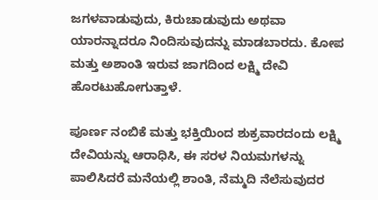ಜಗಳವಾಡುವುದು, ಕಿರುಚಾಡುವುದು ಅಥವಾ ಯಾರನ್ನಾದರೂ ನಿಂದಿಸುವುದನ್ನು ಮಾಡಬಾರದು. ಕೋಪ ಮತ್ತು ಅಶಾಂತಿ ಇರುವ ಜಾಗದಿಂದ ಲಕ್ಷ್ಮಿ ದೇವಿ ಹೊರಟುಹೋಗುತ್ತಾಳೆ.

ಪೂರ್ಣ ನಂಬಿಕೆ ಮತ್ತು ಭಕ್ತಿಯಿಂದ ಶುಕ್ರವಾರದಂದು ಲಕ್ಷ್ಮಿ ದೇವಿಯನ್ನು ಆರಾಧಿಸಿ, ಈ ಸರಳ ನಿಯಮಗಳನ್ನು ಪಾಲಿಸಿದರೆ ಮನೆಯಲ್ಲಿ ಶಾಂತಿ, ನೆಮ್ಮದಿ ನೆಲೆಸುವುದರ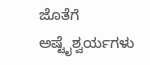ಜೊತೆಗೆ ಅಷ್ಟೈಶ್ವರ್ಯಗಳು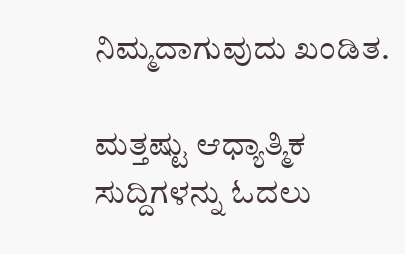ನಿಮ್ಮದಾಗುವುದು ಖಂಡಿತ.

ಮತ್ತಷ್ಟು ಆಧ್ಯಾತ್ಮಿಕ ಸುದ್ದಿಗಳನ್ನು ಓದಲು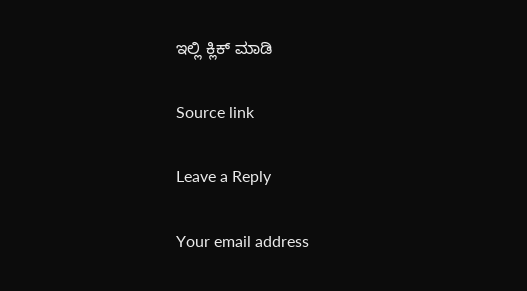ಇಲ್ಲಿ ಕ್ಲಿಕ್ ಮಾಡಿ

Source link

Leave a Reply

Your email address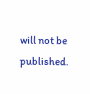will not be published.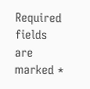Required fields are marked *